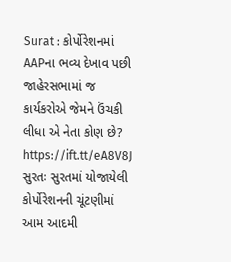Surat : કોર્પોરેશનમાં AAPના ભવ્ય દેખાવ પછી જાહેરસભામાં જ કાર્યકરોએ જેમને ઉંચકી લીધા એ નેતા કોણ છે? https://ift.tt/eA8V8J સુરતઃ સુરતમાં યોજાયેલી કોર્પોરેશનની ચૂંટણીમાં આમ આદમી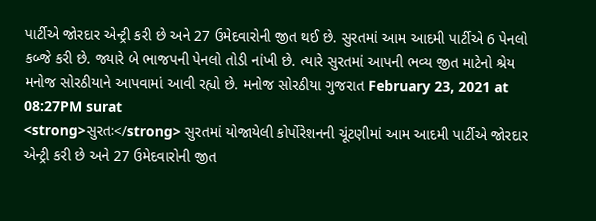પાર્ટીએ જોરદાર એન્ટ્રી કરી છે અને 27 ઉમેદવારોની જીત થઈ છે. સુરતમાં આમ આદમી પાર્ટીએ 6 પેનલો કબ્જે કરી છે. જ્યારે બે ભાજપની પેનલો તોડી નાંખી છે. ત્યારે સુરતમાં આપની ભવ્ય જીત માટેનો શ્રેય મનોજ સોરઠીયાને આપવામાં આવી રહ્યો છે. મનોજ સોરઠીયા ગુજરાત February 23, 2021 at 08:27PM surat
<strong>સુરતઃ</strong> સુરતમાં યોજાયેલી કોર્પોરેશનની ચૂંટણીમાં આમ આદમી પાર્ટીએ જોરદાર એન્ટ્રી કરી છે અને 27 ઉમેદવારોની જીત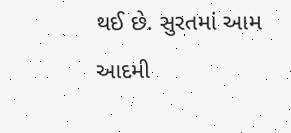થઈ છે. સુરતમાં આમ આદમી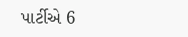પાર્ટીએ 6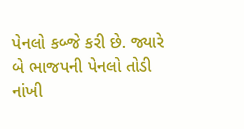પેનલો કબ્જે કરી છે. જ્યારે બે ભાજપની પેનલો તોડી નાંખી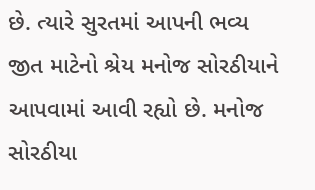છે. ત્યારે સુરતમાં આપની ભવ્ય જીત માટેનો શ્રેય મનોજ સોરઠીયાને આપવામાં આવી રહ્યો છે. મનોજ સોરઠીયા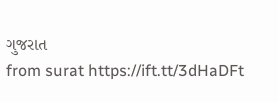ગુજરાત
from surat https://ift.tt/3dHaDFt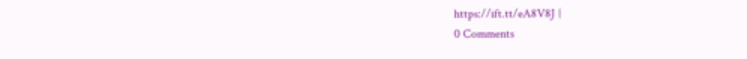https://ift.tt/eA8V8J {
0 Comments